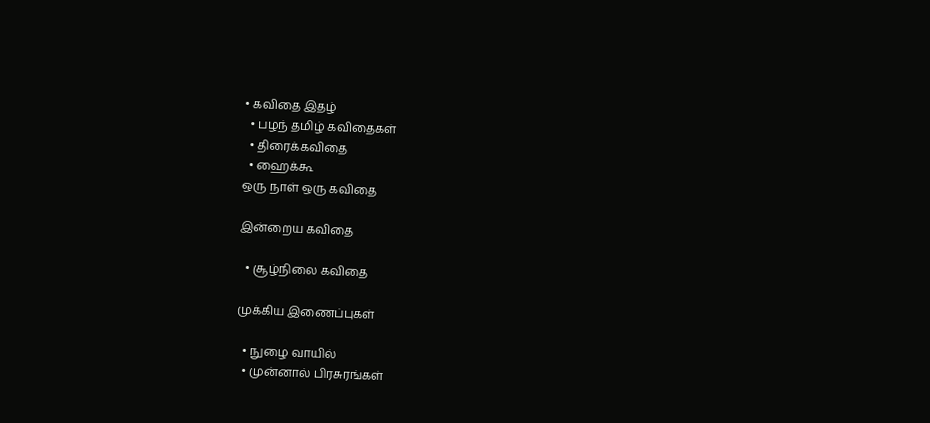• கவிதை இதழ்
  • பழந் தமிழ் கவிதைகள்
  • திரைக்கவிதை
  • ஹைக்கூ
ஒரு நாள் ஒரு கவிதை

இன்றைய கவிதை

  • சூழ்நிலை கவிதை

முக்கிய இணைப்புகள்

  • நுழை வாயில்
  • முன்னால் பிரசுரங்கள்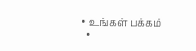• உங்கள் பக்கம்
  •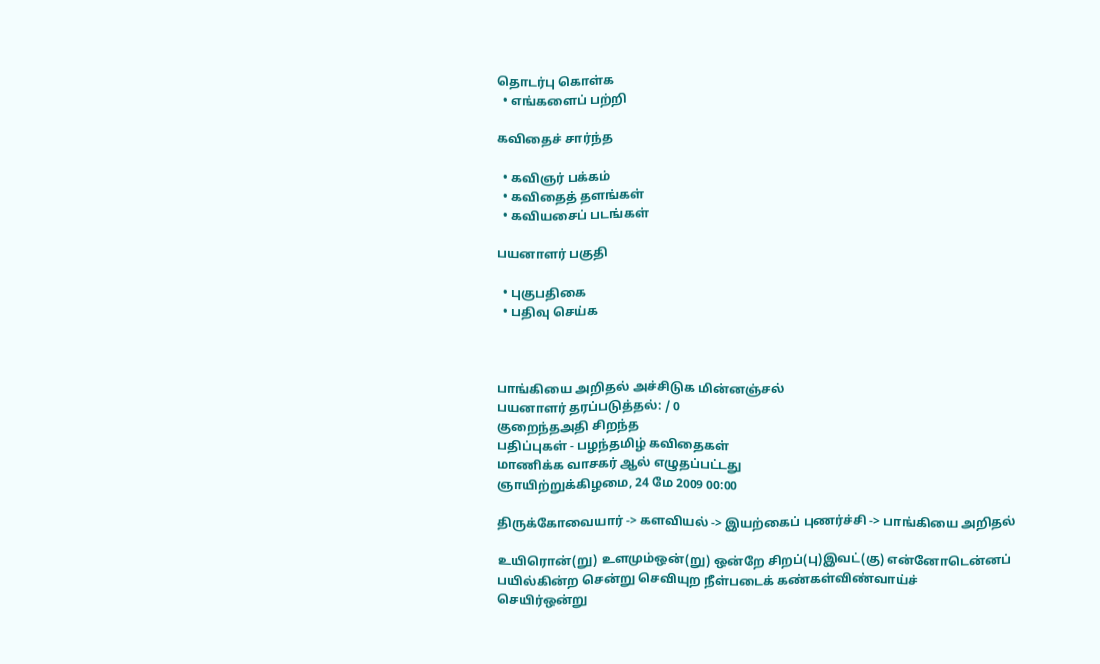தொடர்பு கொள்க
  • எங்களைப் பற்றி

கவிதைச் சார்ந்த

  • கவிஞர் பக்கம்
  • கவிதைத் தளங்கள்
  • கவியசைப் படங்கள்

பயனாளர் பகுதி

  • புகுபதிகை
  • பதிவு செய்க



பாங்கியை அறிதல் அச்சிடுக மின்னஞ்சல்
பயனாளர் தரப்படுத்தல்: / 0
குறைந்தஅதி சிறந்த
பதிப்புகள் - பழந்தமிழ் கவிதைகள்
மாணிக்க வாசகர் ஆல் எழுதப்பட்டது
ஞாயிற்றுக்கிழமை, 24 மே 2009 00:00

திருக்கோவையார் -> களவியல் -> இயற்கைப் புணர்ச்சி -> பாங்கியை அறிதல்

உயிரொன்(று) உளமும்ஒன்(று) ஒன்றே சிறப்(பு)இவட்(கு) என்னோடென்னப்
பயில்கின்ற சென்று செவியுற நீள்படைக் கண்கள்விண்வாய்ச்
செயிர்ஒன்று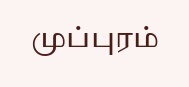முப்புரம்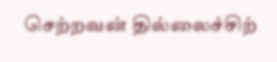செற்றவன் தில்லைச்சிற்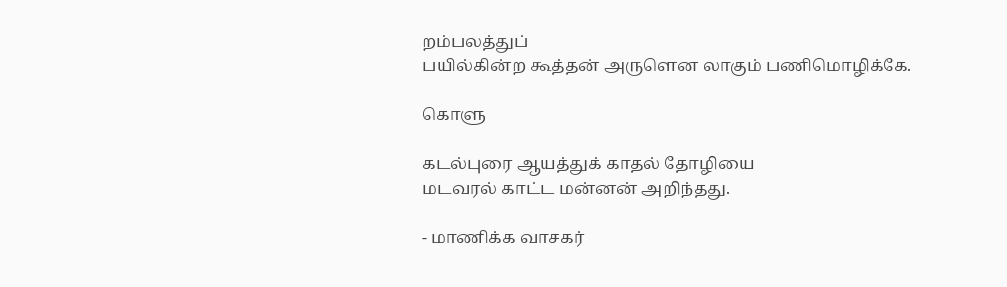றம்பலத்துப்
பயில்கின்ற கூத்தன் அருளென லாகும் பணிமொழிக்கே.

கொளு

கடல்புரை ஆயத்துக் காதல் தோழியை
மடவரல் காட்ட மன்னன் அறிந்தது.

- மாணிக்க வாசகர்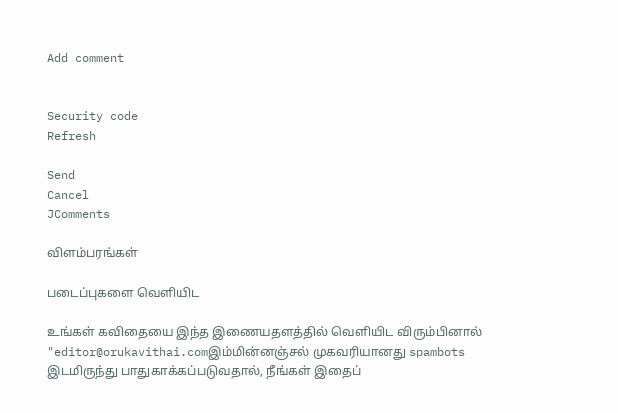Add comment


Security code
Refresh

Send
Cancel
JComments

விளம்பரங்கள்

படைப்புகளை வெளியிட

உங்கள் கவிதையை இந்த இணையதளத்தில் வெளியிட விரும்பினால் "editor@orukavithai.comஇம்மின்னஞ்சல் முகவரியானது spambots இடமிருந்து பாதுகாக்கப்படுவதால், நீங்கள் இதைப்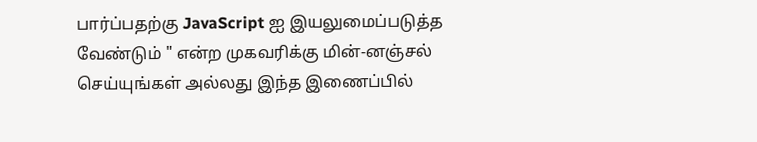பார்ப்பதற்கு JavaScript ஐ இயலுமைப்படுத்த வேண்டும் " என்ற முகவரிக்கு மின்-னஞ்சல் செய்யுங்கள் அல்லது இந்த இணைப்பில்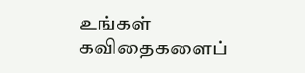உங்கள் கவிதைகளைப்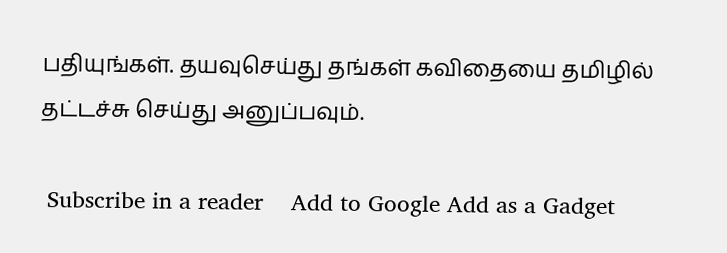பதியுங்கள். தயவுசெய்து தங்கள் கவிதையை தமிழில் தட்டச்சு செய்து அனுப்பவும்.

 Subscribe in a reader    Add to Google Add as a Gadget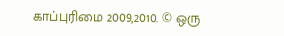காப்புரிமை 2009,2010. © ஒரு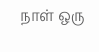நாள் ஒரு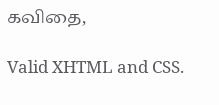கவிதை,

Valid XHTML and CSS.